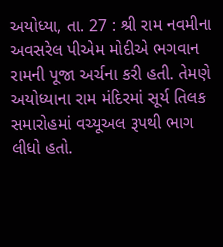અયોધ્યા, તા. 27 : શ્રી રામ નવમીના અવસરેલ પીએમ મોદીએ ભગવાન રામની પૂજા અર્ચના કરી હતી. તેમણે અયોધ્યાના રામ મંદિરમાં સૂર્ય તિલક સમારોહમાં વચ્યૂઅલ રૂપથી ભાગ લીધો હતો.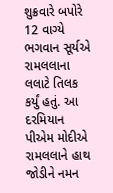શુક્રવારે બપોરે 12 વાગ્યે ભગવાન સૂર્યએ રામલલાના લલાટે તિલક કર્યું હતું. આ દરમિયાન પીએમ મોદીએ રામલલાને હાથ જોડીને નમન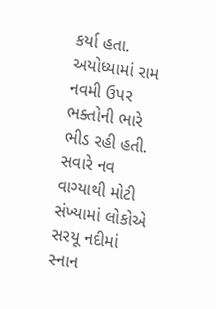કર્યા હતા. અયોધ્યામાં રામ નવમી ઉપર ભક્તોની ભારે ભીડ રહી હતી. સવારે નવ વાગ્યાથી મોટી સંખ્યામાં લોકોએ સરયૂ નદીમાં સ્નાન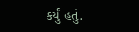કર્યું હતું.